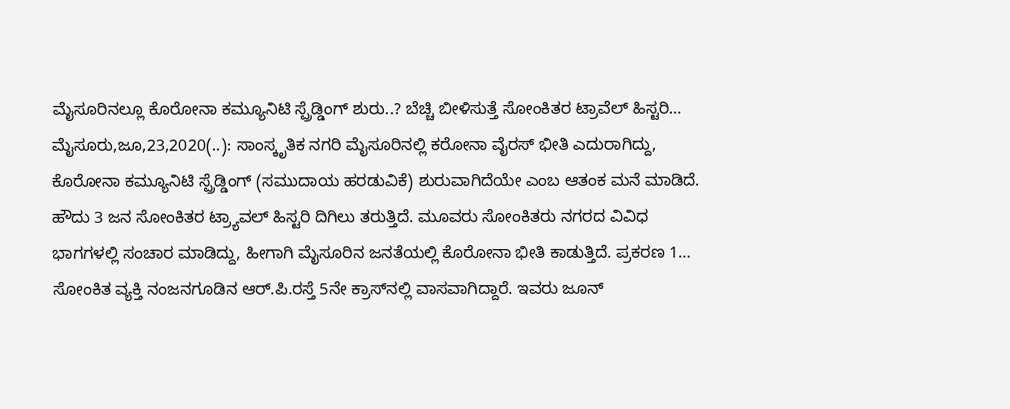ಮೈಸೂರಿನಲ್ಲೂ ಕೊರೋನಾ ಕಮ್ಯೂನಿಟಿ ಸ್ಪ್ರೆಡ್ಡಿಂಗ್ ಶುರು..? ಬೆಚ್ಚಿ ಬೀಳಿಸುತ್ತೆ ಸೋಂಕಿತರ ಟ್ರಾವೆಲ್ ಹಿಸ್ಟರಿ… ಮೈಸೂರು,ಜೂ,23,2020(..): ಸಾಂಸ್ಕೃತಿಕ ನಗರಿ ಮೈಸೂರಿನಲ್ಲಿ ಕರೋನಾ ವೈರಸ್ ಭೀತಿ ಎದುರಾಗಿದ್ದು, ಕೊರೋನಾ ಕಮ್ಯೂನಿಟಿ ಸ್ಪ್ರೆಡ್ಡಿಂಗ್ (ಸಮುದಾಯ ಹರಡುವಿಕೆ) ಶುರುವಾಗಿದೆಯೇ ಎಂಬ ಆತಂಕ ಮನೆ ಮಾಡಿದೆ. ಹೌದು 3 ಜನ ಸೋಂಕಿತರ ಟ್ರ್ಯಾವಲ್ ಹಿಸ್ಟರಿ ದಿಗಿಲು ತರುತ್ತಿದೆ. ಮೂವರು ಸೋಂಕಿತರು ನಗರದ ವಿವಿಧ ಭಾಗಗಳಲ್ಲಿ ಸಂಚಾರ ಮಾಡಿದ್ದು, ಹೀಗಾಗಿ ಮೈಸೂರಿನ ಜನತೆಯಲ್ಲಿ ಕೊರೋನಾ ಭೀತಿ ಕಾಡುತ್ತಿದೆ. ಪ್ರಕರಣ 1… ಸೋಂಕಿತ ವ್ಯಕ್ತಿ ನಂಜನಗೂಡಿನ ಆರ್.ಪಿ.ರಸ್ತೆ 5ನೇ ಕ್ರಾಸ್‌ನಲ್ಲಿ ವಾಸವಾಗಿದ್ದಾರೆ. ಇವರು ಜೂನ್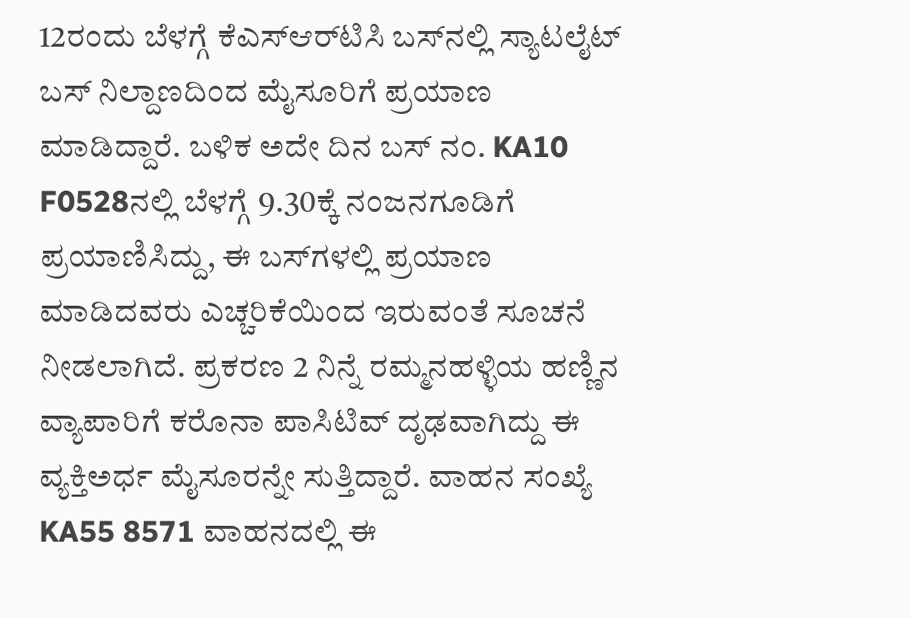12ರಂದು ಬೆಳಗ್ಗೆ ಕೆ‌ಎಸ್‌ಆರ್‌ಟಿಸಿ ಬಸ್‌ನಲ್ಲಿ ಸ್ಯಾಟಲೈಟ್ ಬಸ್ ನಿಲ್ದಾಣದಿಂದ ಮೈಸೂರಿಗೆ ಪ್ರಯಾಣ ಮಾಡಿದ್ದಾರೆ. ಬಳಿಕ ಅದೇ ದಿನ ಬಸ್ ನಂ. KA10 F0528ನಲ್ಲಿ ಬೆಳಗ್ಗೆ 9.30ಕ್ಕೆ ನಂಜನಗೂಡಿಗೆ ಪ್ರಯಾಣಿಸಿದ್ದು, ಈ ಬಸ್‌ಗಳಲ್ಲಿ ಪ್ರಯಾಣ ಮಾಡಿದವರು ಎಚ್ಚರಿಕೆಯಿಂದ ಇರುವಂತೆ ಸೂಚನೆ ನೀಡಲಾಗಿದೆ. ಪ್ರಕರಣ 2 ನಿನ್ನೆ ರಮ್ಮನಹಳ್ಳಿಯ ಹಣ್ಣಿನ ವ್ಯಾಪಾರಿಗೆ ಕರೊನಾ ಪಾಸಿಟಿವ್ ದೃಢವಾಗಿದ್ದು ಈ ವ್ಯಕ್ತಿಅರ್ಧ ಮೈಸೂರನ್ನೇ ಸುತ್ತಿದ್ದಾರೆ. ವಾಹನ ಸಂಖ್ಯೆ KA55 8571 ವಾಹನದಲ್ಲಿ ಈ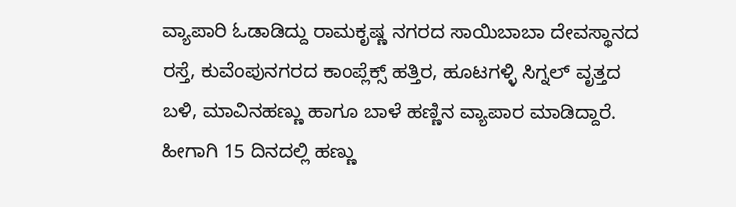ವ್ಯಾಪಾರಿ ಓಡಾಡಿದ್ದು ರಾಮಕೃಷ್ಣ ನಗರದ ಸಾಯಿಬಾಬಾ ದೇವಸ್ಥಾನದ ರಸ್ತೆ, ಕುವೆಂಪುನಗರದ ಕಾಂಪ್ಲೆಕ್ಸ್ ಹತ್ತಿರ, ಹೂಟಗಳ್ಳಿ ಸಿಗ್ನಲ್ ವೃತ್ತದ ಬಳಿ, ಮಾವಿನಹಣ್ಣು ಹಾಗೂ ಬಾಳೆ ಹಣ್ಣಿನ ವ್ಯಾಪಾರ ಮಾಡಿದ್ದಾರೆ. ಹೀಗಾಗಿ 15 ದಿನದಲ್ಲಿ ಹಣ್ಣು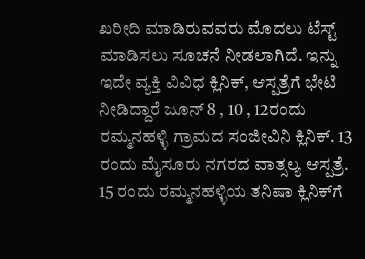ಖರೀದಿ ಮಾಡಿರುವವರು ಮೊದಲು ಟೆಸ್ಟ್ ಮಾಡಿಸಲು ಸೂಚನೆ ನೀಡಲಾಗಿದೆ. ಇನ್ನು ಇದೇ ವ್ಯಕ್ತಿ ವಿವಿಧ ಕ್ಲಿನಿಕ್, ಆಸ್ಪತ್ರೆಗೆ ಭೇಟಿ ನೀಡಿದ್ದಾರೆ ಜೂನ್ 8 , 10 , 12ರಂದು ರಮ್ಮನಹಳ್ಳಿ ಗ್ರಾಮದ ಸಂಜೀವಿನಿ ಕ್ಲಿನಿಕ್. 13 ರಂದು ಮೈಸೂರು ನಗರದ ವಾತ್ಸಲ್ಯ ಆಸ್ಪತ್ರೆ. 15 ರಂದು ರಮ್ಮನಹಳ್ಳಿಯ ತನಿಷಾ ಕ್ಲಿನಿಕ್‌ಗೆ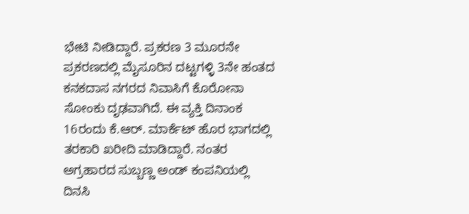ಭೇಟಿ ನೀಡಿದ್ದಾರೆ. ಪ್ರಕರಣ 3 ಮೂರನೇ ಪ್ರಕರಣದಲ್ಲಿ ಮೈಸೂರಿನ ದಟ್ಟಗಳ್ಳಿ 3ನೇ ಹಂತದ ಕನಕದಾಸ ನಗರದ ನಿವಾಸಿಗೆ ಕೊರೋನಾ ಸೋಂಕು ದೃಢವಾಗಿದೆ. ಈ ವ್ಯಕ್ತಿ ದಿನಾಂಕ 16ರಂದು ಕೆ.ಆರ್. ಮಾರ್ಕೆಟ್ ಹೊರ ಭಾಗದಲ್ಲಿ ತರಕಾರಿ ಖರೀದಿ ಮಾಡಿದ್ದಾರೆ. ನಂತರ ಅಗ್ರಹಾರದ ಸುಬ್ಬಣ್ಣ ಅಂಡ್ ಕಂಪನಿಯಲ್ಲಿ ದಿನಸಿ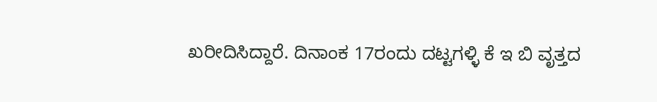ಖರೀದಿಸಿದ್ದಾರೆ. ದಿನಾಂಕ 17ರಂದು ದಟ್ಟಗಳ್ಳಿ ಕೆ ಇ ಬಿ ವೃತ್ತದ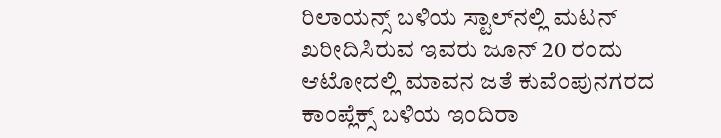ರಿಲಾಯನ್ಸ್ ಬಳಿಯ ಸ್ಟಾಲ್‌ನಲ್ಲಿ ಮಟನ್ ಖರೀದಿಸಿರುವ ಇವರು ಜೂನ್ 20 ರಂದು ಆಟೋದಲ್ಲಿ ಮಾವನ ಜತೆ ಕುವೆಂಪುನಗರದ ಕಾಂಪ್ಲೆಕ್ಸ್ ಬಳಿಯ ಇಂದಿರಾ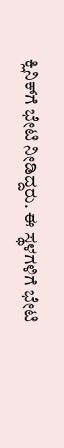ಕ್ಲಿನಿಕ್‌ಗೆ ಭೇಟಿ ನೀಡಿದ್ದರು. ಈ ಸ್ಥಳಗಳಿಗೆ ಭೇಟಿ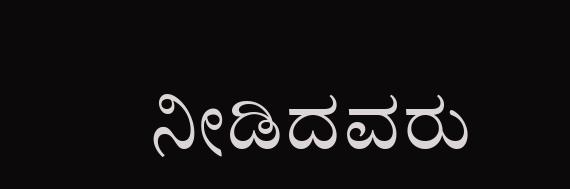ನೀಡಿದವರು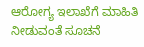ಆರೋಗ್ಯ ಇಲಾಖೆಗೆ ಮಾಹಿತಿ ನೀಡುವಂತೆ ಸೂಚನೆ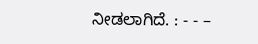ನೀಡಲಾಗಿದೆ. : - - –